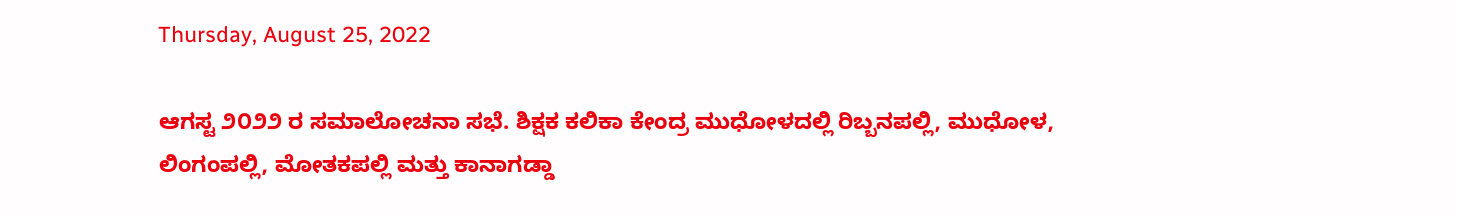Thursday, August 25, 2022

ಆಗಸ್ಟ ೨೦೨೨ ರ ಸಮಾಲೋಚನಾ ಸಭೆ. ಶಿಕ್ಷಕ ಕಲಿಕಾ ಕೇಂದ್ರ ಮುಧೋಳದಲ್ಲಿ ರಿಬ್ಬನಪಲ್ಲಿ, ಮುಧೋಳ, ಲಿಂಗಂಪಲ್ಲಿ, ಮೋತಕಪಲ್ಲಿ ಮತ್ತು ಕಾನಾಗಡ್ಡಾ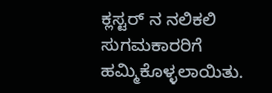ಕ್ಲಸ್ಟರ್ ನ ನಲಿಕಲಿ ಸುಗಮಕಾರರಿಗೆ ಹಮ್ಮಿಕೊಳ್ಳಲಾಯಿತು.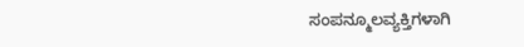ಸಂಪನ್ಮೂಲವ್ಯಕ್ತಿಗಳಾಗಿ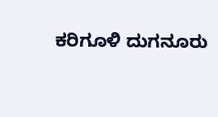ಕರಿಗೂಳಿ ದುಗನೂರು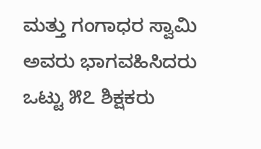ಮತ್ತು ಗಂಗಾಧರ ಸ್ವಾಮಿ ಅವರು ಭಾಗವಹಿಸಿದರು ಒಟ್ಟು ೫೭ ಶಿಕ್ಷಕರು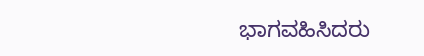ಭಾಗವಹಿಸಿದರು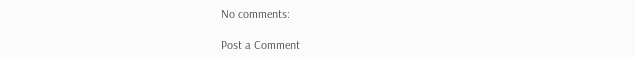No comments:

Post a Comment